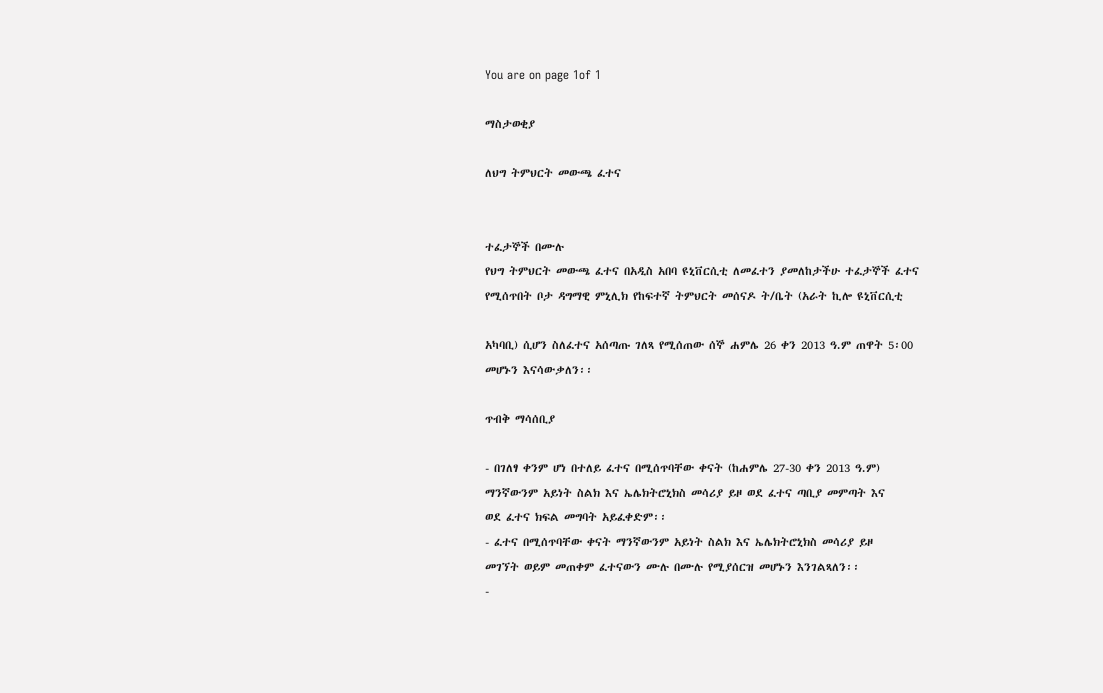You are on page 1of 1

ማስታወቂያ

ለህግ ትምህርት መውጫ ፈተና


ተፈታኞች በሙሉ
የህግ ትምህርት መውጫ ፈተና በአዲስ አበባ ዩኒቨርሲቲ ለመፈተን ያመለከታችሁ ተፈታኞች ፈተና
የሚሰጥበት ቦታ ዳግማዊ ምኒሊክ የከፍተኛ ትምህርት መሰናዶ ት/ቤት (አራት ኪሎ ዩኒቨርሲቲ

አካባቢ) ሲሆን ስለፈተና አሰጣጡ ገለጻ የሚሰጠው ሰኞ ሐምሌ 26 ቀን 2013 ዓ.ም ጠዋት 5፡00
መሆኑን እናሳውቃለን፡፡

ጥብቅ ማሳሰቢያ

- በገለፃ ቀንም ሆነ በተለይ ፈተና በሚሰጥባቸው ቀናት (ከሐምሌ 27-30 ቀን 2013 ዓ.ም)
ማንኛውንም አይነት ስልክ እና ኤሌክትሮኒክስ መሳሪያ ይዞ ወደ ፈተና ጣቢያ መምጣት እና
ወደ ፈተና ክፍል መግባት አይፈቀድም፡፡
- ፈተና በሚሰጥባቸው ቀናት ማንኛውንም አይነት ስልክ እና ኤሌክትሮኒክስ መሳሪያ ይዞ
መገኘት ወይም መጠቀም ፈተናውን ሙሉ በሙሉ የሚያሰርዝ መሆኑን እንገልጻለን፡፡
-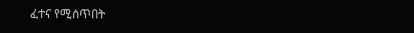ፈተና የሚሰጥበት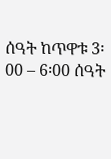ሰዓት ከጥዋቱ 3፡00 – 6፡00 ሰዓት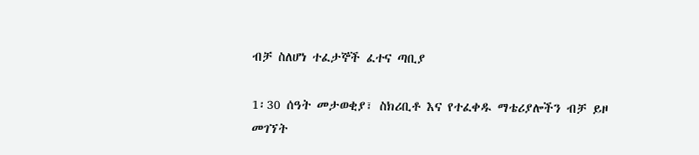ብቻ ስለሆነ ተፈታኞች ፈተና ጣቢያ

1፡30 ሰዓት መታወቂያ፣ ስክሪቢቶ እና የተፈቀዱ ማቴሪያሎችን ብቻ ይዞ መገኘት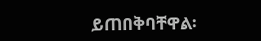ይጠበቅባቸዋል፡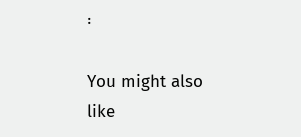፡

You might also like